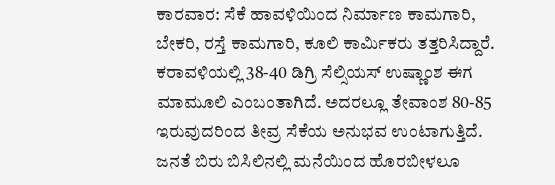ಕಾರವಾರ: ಸೆಕೆ ಹಾವಳಿಯಿಂದ ನಿರ್ಮಾಣ ಕಾಮಗಾರಿ, ಬೇಕರಿ, ರಸ್ತೆ ಕಾಮಗಾರಿ, ಕೂಲಿ ಕಾರ್ಮಿಕರು ತತ್ತರಿಸಿದ್ದಾರೆ.
ಕರಾವಳಿಯಲ್ಲಿ 38-40 ಡಿಗ್ರಿ ಸೆಲ್ಸಿಯಸ್ ಉಷ್ಣಾಂಶ ಈಗ ಮಾಮೂಲಿ ಎಂಬಂತಾಗಿದೆ. ಅದರಲ್ಲೂ ತೇವಾಂಶ 80-85 ಇರುವುದರಿಂದ ತೀವ್ರ ಸೆಕೆಯ ಅನುಭವ ಉಂಟಾಗುತ್ತಿದೆ. ಜನತೆ ಬಿರು ಬಿಸಿಲಿನಲ್ಲಿ ಮನೆಯಿಂದ ಹೊರಬೀಳಲೂ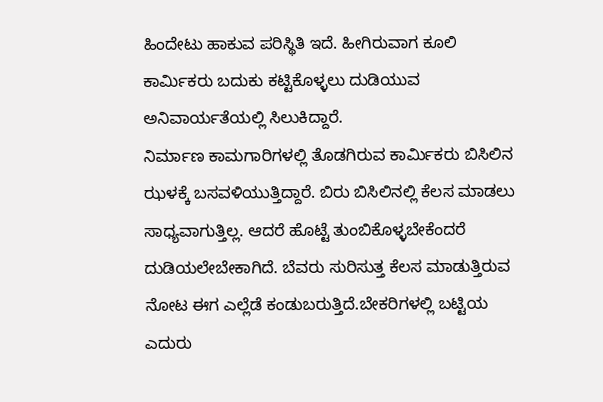ಹಿಂದೇಟು ಹಾಕುವ ಪರಿಸ್ಥಿತಿ ಇದೆ. ಹೀಗಿರುವಾಗ ಕೂಲಿ ಕಾರ್ಮಿಕರು ಬದುಕು ಕಟ್ಟಿಕೊಳ್ಳಲು ದುಡಿಯುವ ಅನಿವಾರ್ಯತೆಯಲ್ಲಿ ಸಿಲುಕಿದ್ದಾರೆ.
ನಿರ್ಮಾಣ ಕಾಮಗಾರಿಗಳಲ್ಲಿ ತೊಡಗಿರುವ ಕಾರ್ಮಿಕರು ಬಿಸಿಲಿನ ಝಳಕ್ಕೆ ಬಸವಳಿಯುತ್ತಿದ್ದಾರೆ. ಬಿರು ಬಿಸಿಲಿನಲ್ಲಿ ಕೆಲಸ ಮಾಡಲು ಸಾಧ್ಯವಾಗುತ್ತಿಲ್ಲ. ಆದರೆ ಹೊಟ್ಟೆ ತುಂಬಿಕೊಳ್ಳಬೇಕೆಂದರೆ ದುಡಿಯಲೇಬೇಕಾಗಿದೆ. ಬೆವರು ಸುರಿಸುತ್ತ ಕೆಲಸ ಮಾಡುತ್ತಿರುವ ನೋಟ ಈಗ ಎಲ್ಲೆಡೆ ಕಂಡುಬರುತ್ತಿದೆ.ಬೇಕರಿಗಳಲ್ಲಿ ಬಟ್ಟಿಯ ಎದುರು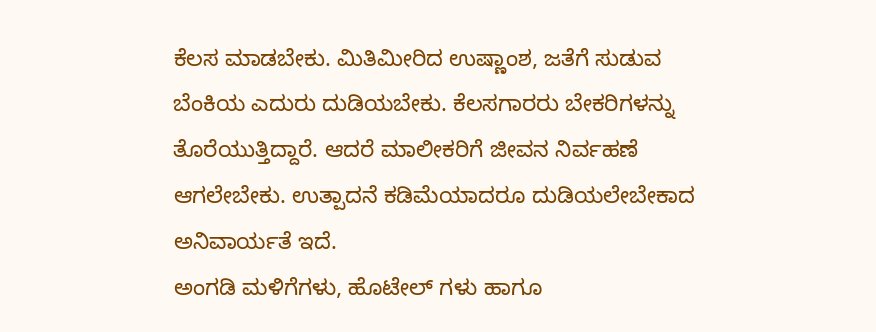ಕೆಲಸ ಮಾಡಬೇಕು. ಮಿತಿಮೀರಿದ ಉಷ್ಣಾಂಶ, ಜತೆಗೆ ಸುಡುವ ಬೆಂಕಿಯ ಎದುರು ದುಡಿಯಬೇಕು. ಕೆಲಸಗಾರರು ಬೇಕರಿಗಳನ್ನು ತೊರೆಯುತ್ತಿದ್ದಾರೆ. ಆದರೆ ಮಾಲೀಕರಿಗೆ ಜೀವನ ನಿರ್ವಹಣೆ ಆಗಲೇಬೇಕು. ಉತ್ಪಾದನೆ ಕಡಿಮೆಯಾದರೂ ದುಡಿಯಲೇಬೇಕಾದ ಅನಿವಾರ್ಯತೆ ಇದೆ.
ಅಂಗಡಿ ಮಳಿಗೆಗಳು, ಹೊಟೇಲ್ ಗಳು ಹಾಗೂ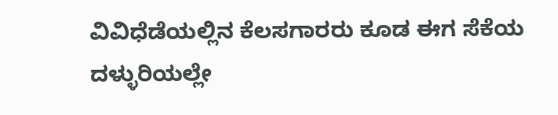ವಿವಿಧೆಡೆಯಲ್ಲಿನ ಕೆಲಸಗಾರರು ಕೂಡ ಈಗ ಸೆಕೆಯ ದಳ್ಳುರಿಯಲ್ಲೇ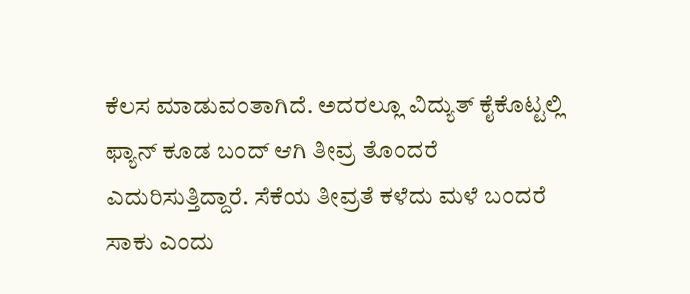ಕೆಲಸ ಮಾಡುವಂತಾಗಿದೆ. ಅದರಲ್ಲೂ ವಿದ್ಯುತ್ ಕೈಕೊಟ್ಟಲ್ಲಿ ಫ್ಯಾನ್ ಕೂಡ ಬಂದ್ ಆಗಿ ತೀವ್ರ ತೊಂದರೆ ಎದುರಿಸುತ್ತಿದ್ದಾರೆ. ಸೆಕೆಯ ತೀವ್ರತೆ ಕಳೆದು ಮಳೆ ಬಂದರೆ ಸಾಕು ಎಂದು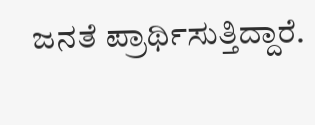ಜನತೆ ಪ್ರಾರ್ಥಿಸುತ್ತಿದ್ದಾರೆ.